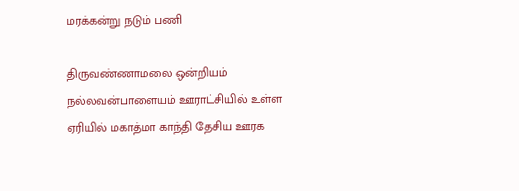மரக்கன்று நடும் பணி

திருவண்ணாமலை ஒன்றியம் நல்லவன்பாளையம் ஊராட்சியில் உள்ள ஏரியில் மகாத்மா காந்தி தேசிய ஊரக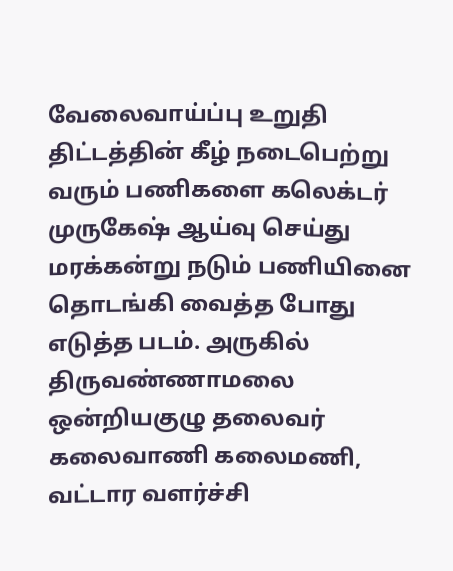வேலைவாய்ப்பு உறுதி திட்டத்தின் கீழ் நடைபெற்று வரும் பணிகளை கலெக்டர் முருகேஷ் ஆய்வு செய்து மரக்கன்று நடும் பணியினை தொடங்கி வைத்த போது எடுத்த படம். அருகில் திருவண்ணாமலை ஒன்றியகுழு தலைவர் கலைவாணி கலைமணி, வட்டார வளர்ச்சி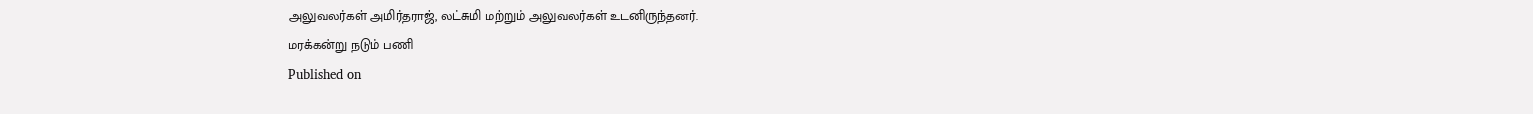அலுவலர்கள் அமிர்தராஜ், லட்சுமி மற்றும் அலுவலர்கள் உடனிருந்தனர்.
மரக்கன்று நடும் பணி
Published on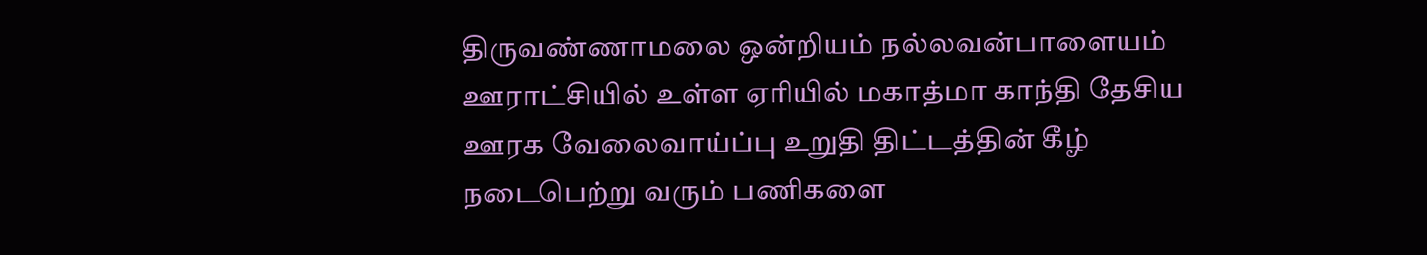திருவண்ணாமலை ஒன்றியம் நல்லவன்பாளையம் ஊராட்சியில் உள்ள ஏரியில் மகாத்மா காந்தி தேசிய ஊரக வேலைவாய்ப்பு உறுதி திட்டத்தின் கீழ் நடைபெற்று வரும் பணிகளை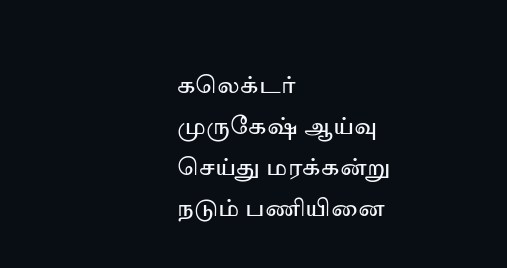கலெக்டர் முருகேஷ் ஆய்வு செய்து மரக்கன்று நடும் பணியினை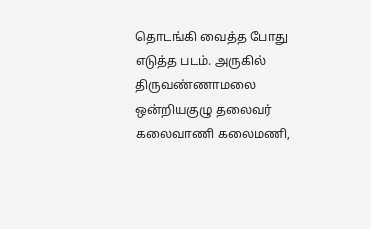தொடங்கி வைத்த போது எடுத்த படம். அருகில் திருவண்ணாமலை ஒன்றியகுழு தலைவர் கலைவாணி கலைமணி,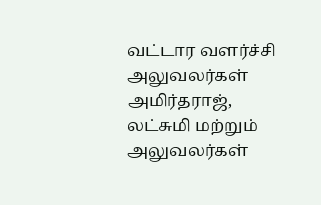வட்டார வளர்ச்சி அலுவலர்கள் அமிர்தராஜ், லட்சுமி மற்றும் அலுவலர்கள்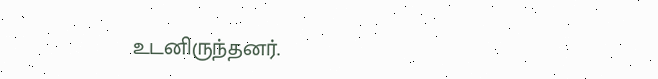உடனிருந்தனர்.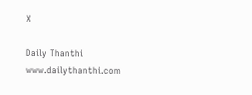X

Daily Thanthi
www.dailythanthi.com